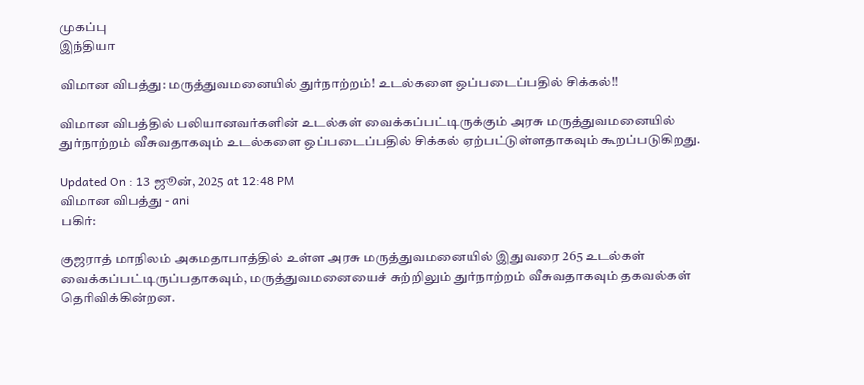முகப்பு
இந்தியா

விமான விபத்து: மருத்துவமனையில் துர்நாற்றம்! உடல்களை ஒப்படைப்பதில் சிக்கல்!!

விமான விபத்தில் பலியானவர்களின் உடல்கள் வைக்கப்பட்டிருக்கும் அரசு மருத்துவமனையில் துர்நாற்றம் வீசுவதாகவும் உடல்களை ஒப்படைப்பதில் சிக்கல் ஏற்பட்டுள்ளதாகவும் கூறப்படுகிறது.

Updated On : 13 ஜூன், 2025 at 12:48 PM
விமான விபத்து - ani
பகிர்:

குஜராத் மாநிலம் அகமதாபாத்தில் உள்ள அரசு மருத்துவமனையில் இதுவரை 265 உடல்கள் வைக்கப்பட்டிருப்பதாகவும், மருத்துவமனையைச் சுற்றிலும் துர்நாற்றம் வீசுவதாகவும் தகவல்கள் தெரிவிக்கின்றன.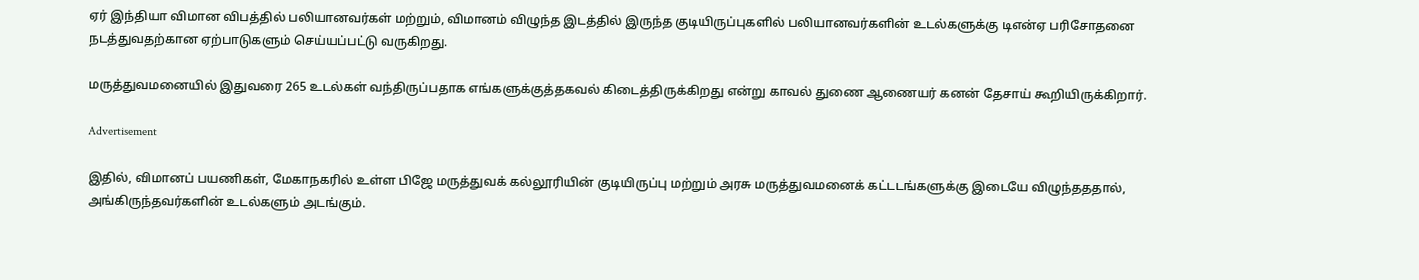ஏர் இந்தியா விமான விபத்தில் பலியானவர்கள் மற்றும், விமானம் விழுந்த இடத்தில் இருந்த குடியிருப்புகளில் பலியானவர்களின் உடல்களுக்கு டிஎன்ஏ பரிசோதனை நடத்துவதற்கான ஏற்பாடுகளும் செய்யப்பட்டு வருகிறது.

மருத்துவமனையில் இதுவரை 265 உடல்கள் வந்திருப்பதாக எங்களுக்குத்தகவல் கிடைத்திருக்கிறது என்று காவல் துணை ஆணையர் கனன் தேசாய் கூறியிருக்கிறார்.

Advertisement

இதில், விமானப் பயணிகள், மேகாநகரில் உள்ள பிஜே மருத்துவக் கல்லூரியின் குடியிருப்பு மற்றும் அரசு மருத்துவமனைக் கட்டடங்களுக்கு இடையே விழுந்தததால், அங்கிருந்தவர்களின் உடல்களும் அடங்கும்.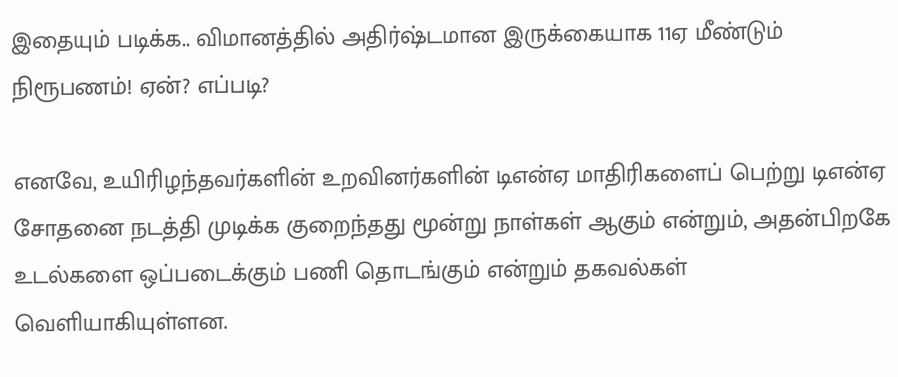இதையும் படிக்க.. விமானத்தில் அதிர்ஷ்டமான இருக்கையாக 11ஏ மீண்டும் நிரூபணம்! ஏன்? எப்படி?

எனவே, உயிரிழந்தவர்களின் உறவினர்களின் டிஎன்ஏ மாதிரிகளைப் பெற்று டிஎன்ஏ சோதனை நடத்தி முடிக்க குறைந்தது மூன்று நாள்கள் ஆகும் என்றும், அதன்பிறகே உடல்களை ஒப்படைக்கும் பணி தொடங்கும் என்றும் தகவல்கள் வெளியாகியுள்ளன.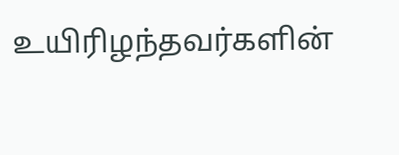உயிரிழந்தவர்களின்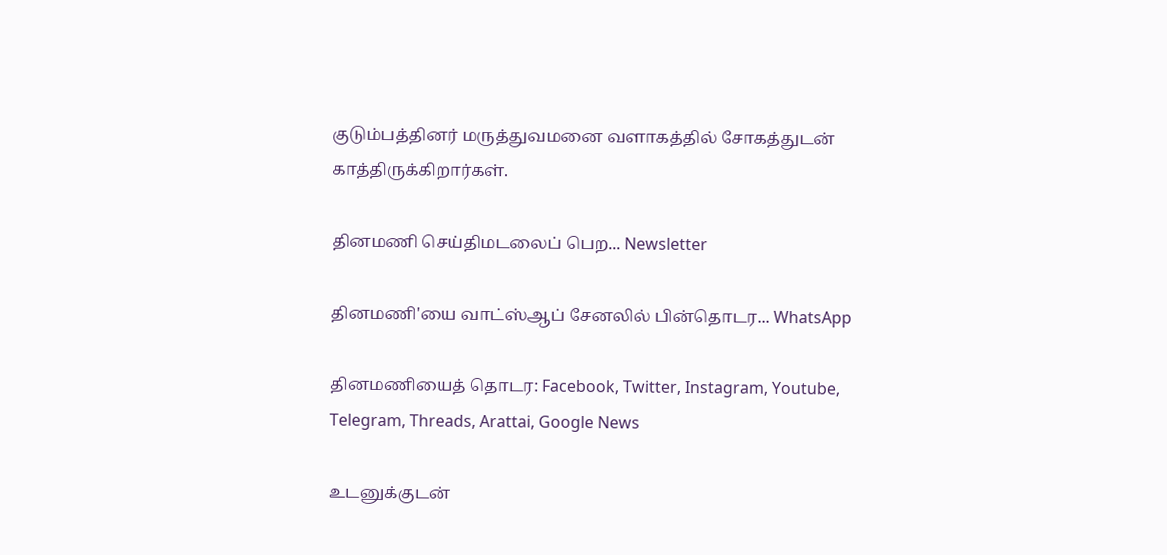குடும்பத்தினர் மருத்துவமனை வளாகத்தில் சோகத்துடன் காத்திருக்கிறார்கள்.

தினமணி செய்திமடலைப் பெற... Newsletter

தினமணி'யை வாட்ஸ்ஆப் சேனலில் பின்தொடர... WhatsApp

தினமணியைத் தொடர: Facebook, Twitter, Instagram, Youtube, Telegram, Threads, Arattai, Google News

உடனுக்குடன்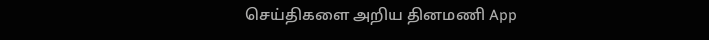செய்திகளை அறிய தினமணி App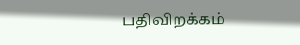பதிவிறக்கம்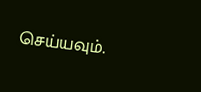செய்யவும்.